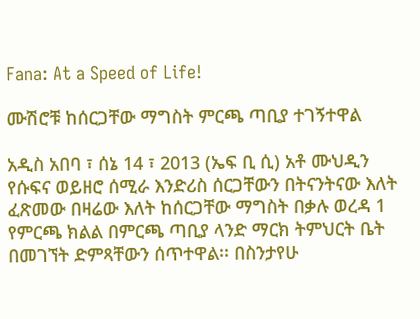Fana: At a Speed of Life!

ሙሽሮቹ ከሰርጋቸው ማግስት ምርጫ ጣቢያ ተገኝተዋል

አዲስ አበባ ፣ ሰኔ 14 ፣ 2013 (ኤፍ ቢ ሲ) አቶ ሙህዲን የሱፍና ወይዘሮ ሰሚራ እንድሪስ ሰርጋቸውን በትናንትናው እለት ፈጽመው በዛሬው እለት ከሰርጋቸው ማግስት በቃሉ ወረዳ 1 የምርጫ ክልል በምርጫ ጣቢያ ላንድ ማርክ ትምህርት ቤት በመገኘት ድምጻቸውን ሰጥተዋል፡፡ በስንታየሁ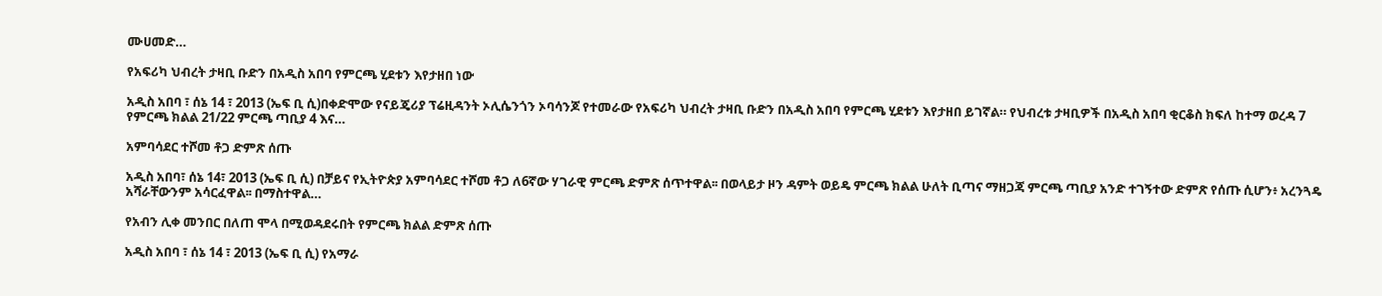ሙሀመድ…

የአፍሪካ ህብረት ታዛቢ ቡድን በአዲስ አበባ የምርጫ ሂደቱን እየታዘበ ነው

አዲስ አበባ ፣ ሰኔ 14 ፣ 2013 (ኤፍ ቢ ሲ)በቀድሞው የናይጄሪያ ፕሬዚዳንት ኦሊሴንጎን ኦባሳንጆ የተመራው የአፍሪካ ህብረት ታዛቢ ቡድን በአዲስ አበባ የምርጫ ሂደቱን እየታዘበ ይገኛል። የህብረቱ ታዛቢዎች በአዲስ አበባ ቂርቆስ ክፍለ ከተማ ወረዳ 7 የምርጫ ክልል 21/22 ምርጫ ጣቢያ 4 እና…

አምባሳደር ተሾመ ቶጋ ድምጽ ሰጡ

አዲስ አበባ፣ ሰኔ 14፣ 2013 (ኤፍ ቢ ሲ) በቻይና የኢትዮጵያ አምባሳደር ተሾመ ቶጋ ለ6ኛው ሃገራዊ ምርጫ ድምጽ ሰጥተዋል፡፡ በወላይታ ዞን ዳምት ወይዴ ምርጫ ክልል ሁለት ቢጣና ማዘጋጃ ምርጫ ጣቢያ አንድ ተገኝተው ድምጽ የሰጡ ሲሆን፥ አረንጓዴ አሻራቸውንም አሳርፈዋል፡፡ በማስተዋል…

የአብን ሊቀ መንበር በለጠ ሞላ በሚወዳደሩበት የምርጫ ክልል ድምጽ ሰጡ

አዲስ አበባ ፣ ሰኔ 14 ፣ 2013 (ኤፍ ቢ ሲ) የአማራ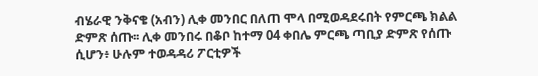ብሄራዊ ንቅናቄ (አብን) ሊቀ መንበር በለጠ ሞላ በሚወዳደሩበት የምርጫ ክልል ድምጽ ሰጡ፡፡ ሊቀ መንበሩ በቆቦ ከተማ 04 ቀበሌ ምርጫ ጣቢያ ድምጽ የሰጡ ሲሆን፥ ሁሉም ተወዳዳሪ ፖርቲዎች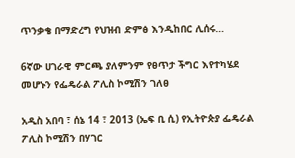ጥንቃቄ በማድረግ የህዝብ ድምፅ እንዲከበር ሊሰሩ…

6ኛው ሀገራዊ ምርጫ ያለምንም የፀጥታ ችግር እየተካሄደ መሆኑን የፌዴራል ፖሊስ ኮሚሽን ገለፀ

አዲስ አበባ ፣ ሰኔ 14 ፣ 2013 (ኤፍ ቢ ሲ) የኢትዮጵያ ፌዴራል ፖሊስ ኮሚሽን በሃገር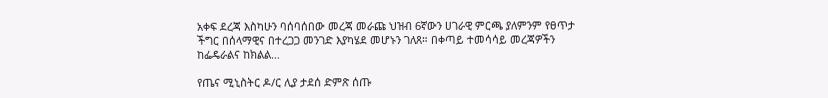አቀፍ ደረጃ እስካሁን ባሰባሰበው መረጃ መራጩ ህዝብ 6ኛውን ሀገራዊ ምርጫ ያለምንም የፀጥታ ችግር በሰላማዊና በተረጋጋ መንገድ እያካሄደ መሆኑን ገለጸ። በቀጣይ ተመሳሳይ መረጃዎችን ከፌዴራልና ከክልል…

የጤና ሚኒስትር ዶ/ር ሊያ ታደሰ ድምጽ ሰጡ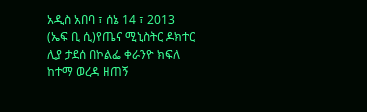አዲስ አበባ ፣ ሰኔ 14 ፣ 2013 (ኤፍ ቢ ሲ)የጤና ሚኒስትር ዶክተር ሊያ ታደሰ በኮልፌ ቀራንዮ ክፍለ ከተማ ወረዳ ዘጠኝ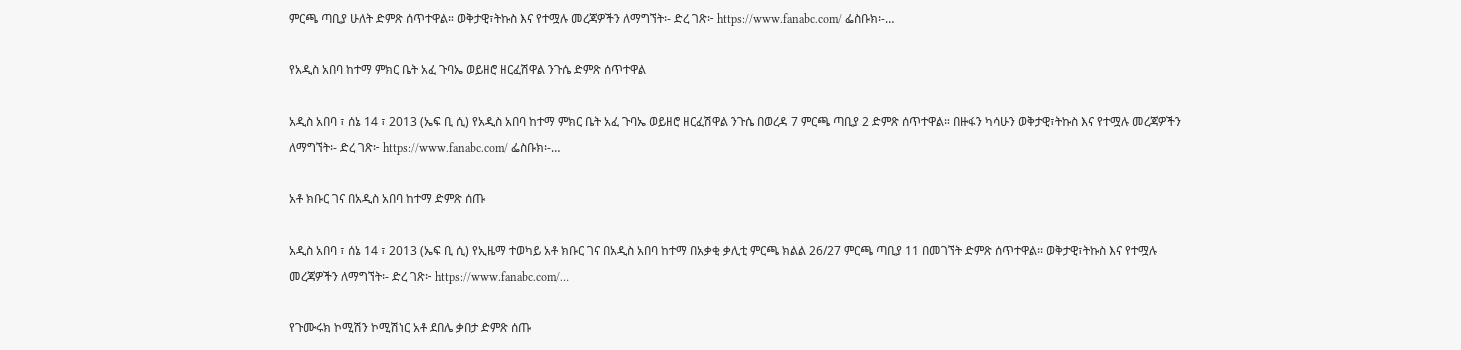ምርጫ ጣቢያ ሁለት ድምጽ ሰጥተዋል። ወቅታዊ፣ትኩስ እና የተሟሉ መረጃዎችን ለማግኘት፡- ድረ ገጽ፦ https://www.fanabc.com/ ፌስቡክ፡-…

የአዲስ አበባ ከተማ ምክር ቤት አፈ ጉባኤ ወይዘሮ ዘርፈሽዋል ንጉሴ ድምጽ ሰጥተዋል

አዲስ አበባ ፣ ሰኔ 14 ፣ 2013 (ኤፍ ቢ ሲ) የአዲስ አበባ ከተማ ምክር ቤት አፈ ጉባኤ ወይዘሮ ዘርፈሽዋል ንጉሴ በወረዳ 7 ምርጫ ጣቢያ 2 ድምጽ ሰጥተዋል። በዙፋን ካሳሁን ወቅታዊ፣ትኩስ እና የተሟሉ መረጃዎችን ለማግኘት፡- ድረ ገጽ፦ https://www.fanabc.com/ ፌስቡክ፡-…

አቶ ክቡር ገና በአዲስ አበባ ከተማ ድምጽ ሰጡ

አዲስ አበባ ፣ ሰኔ 14 ፣ 2013 (ኤፍ ቢ ሲ) የኢዜማ ተወካይ አቶ ክቡር ገና በአዲስ አበባ ከተማ በአቃቂ ቃሊቲ ምርጫ ክልል 26/27 ምርጫ ጣቢያ 11 በመገኘት ድምጽ ሰጥተዋል፡፡ ወቅታዊ፣ትኩስ እና የተሟሉ መረጃዎችን ለማግኘት፡- ድረ ገጽ፦ https://www.fanabc.com/…

የጉሙሩክ ኮሚሽን ኮሚሽነር አቶ ደበሌ ቃበታ ድምጽ ሰጡ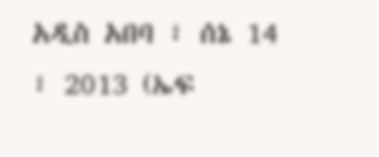አዲስ አበባ ፣ ሰኔ 14 ፣ 2013 (ኤፍ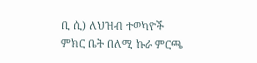ቢ ሲ) ለህዝብ ተወካዮች ምክር ቤት በለሚ ኩራ ምርጫ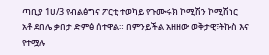ጣቢያ 1ሀ/3 የብልፅግና ፖርቲ ተወካይ የጉሙሩክ ኮሚሽን ኮሚሽነር አቶ ደበሌ ቃበታ ድምፅ ሰተዋል። በምንይችል አዘዘው ወቅታዊ፣ትኩስ እና የተሟሉ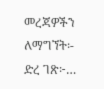መረጃዎችን ለማግኘት፡- ድረ ገጽ፦…